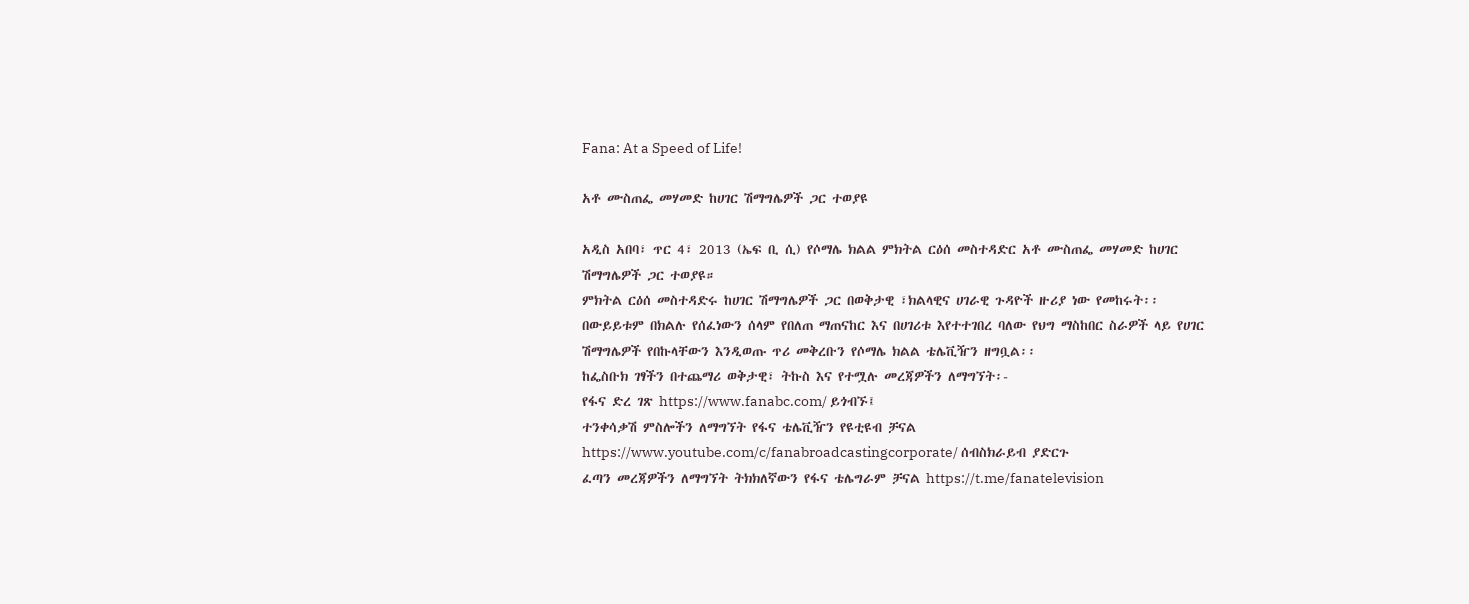Fana: At a Speed of Life!

አቶ ሙስጠፌ መሃመድ ከሀገር ሽማግሌዎች ጋር ተወያዩ

አዲስ አበባ፣ ጥር 4፣ 2013 (ኤፍ ቢ ሲ) የሶማሌ ክልል ምክትል ርዕሰ መስተዳድር አቶ ሙስጠፌ መሃመድ ከሀገር ሽማግሌዎች ጋር ተወያዩ።
ምክትል ርዕሰ መስተዳድሩ ከሀገር ሽማግሌዎች ጋር በወቅታዊ ፣ክልላዊና ሀገራዊ ጉዳዮች ዙሪያ ነው የመከሩት፡፡
በውይይቱም በክልሉ የሰፈነውን ሰላም የበለጠ ማጠናከር እና በሀገሪቱ እየተተገበረ ባለው የህግ ማስከበር ስራዎች ላይ የሀገር ሽማግሌዎች የበኩላቸውን እንዲወጡ ጥሪ መቅረቡን የሶማሌ ክልል ቴሌቪዥን ዘግቧል፡፡
ከፌስቡክ ገፃችን በተጨማሪ ወቅታዊ፣ ትኩስ እና የተሟሉ መረጃዎችን ለማግኘት፡-
የፋና ድረ ገጽ https://www.fanabc.com/ ይጎብኙ፤
ተንቀሳቃሽ ምስሎችን ለማግኘት የፋና ቴሌቪዥን የዩቲዩብ ቻናል https://www.youtube.com/c/fanabroadcastingcorporate/ ሰብስክራይብ ያድርጉ
ፈጣን መረጃዎችን ለማግኘት ትክክለኛውን የፋና ቴሌግራም ቻናል https://t.me/fanatelevision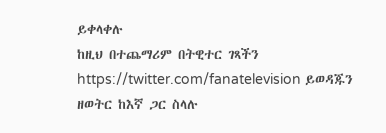ይቀላቀሉ
ከዚህ በተጨማሪም በትዊተር ገጻችን https://twitter.com/fanatelevision ይወዳጁን
ዘወትር ከእኛ ጋር ስላሉ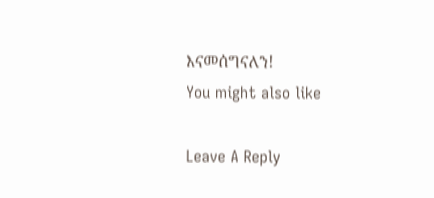እናመሰግናለን!
You might also like

Leave A Reply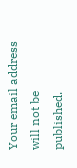Your email address will not be published.